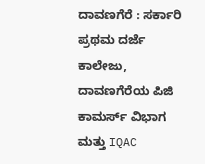ದಾವಣಗೆರೆ : ಸರ್ಕಾರಿ ಪ್ರಥಮ ದರ್ಜೆ ಕಾಲೇಜು, ದಾವಣಗೆರೆಯ ಪಿಜಿ ಕಾಮರ್ಸ್ ವಿಭಾಗ ಮತ್ತು IQAC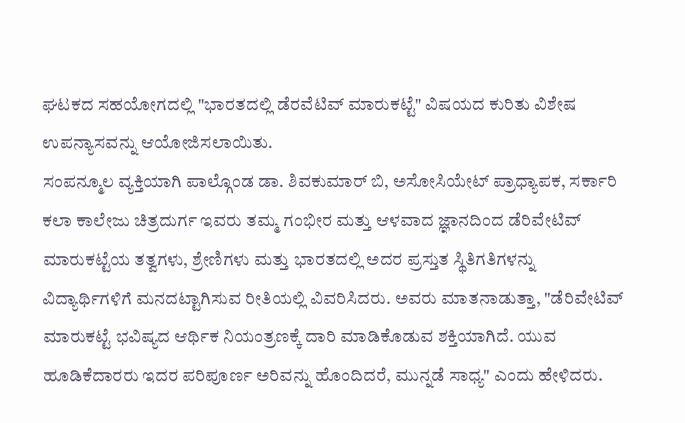ಘಟಕದ ಸಹಯೋಗದಲ್ಲಿ "ಭಾರತದಲ್ಲಿ ಡೆರವೆಟಿವ್ ಮಾರುಕಟ್ಟೆ" ವಿಷಯದ ಕುರಿತು ವಿಶೇಷ ಉಪನ್ಯಾಸವನ್ನು ಆಯೋಜಿಸಲಾಯಿತು.
ಸಂಪನ್ಮೂಲ ವ್ಯಕ್ತಿಯಾಗಿ ಪಾಲ್ಗೊಂಡ ಡಾ. ಶಿವಕುಮಾರ್ ಬಿ, ಅಸೋಸಿಯೇಟ್ ಪ್ರಾಧ್ಯಾಪಕ, ಸರ್ಕಾರಿ ಕಲಾ ಕಾಲೇಜು ಚಿತ್ರದುರ್ಗ ಇವರು ತಮ್ಮ ಗಂಭೀರ ಮತ್ತು ಆಳವಾದ ಜ್ಞಾನದಿಂದ ಡೆರಿವೇಟಿವ್ ಮಾರುಕಟ್ಟೆಯ ತತ್ವಗಳು, ಶ್ರೇಣಿಗಳು ಮತ್ತು ಭಾರತದಲ್ಲಿ ಅದರ ಪ್ರಸ್ತುತ ಸ್ಥಿತಿಗತಿಗಳನ್ನು ವಿದ್ಯಾರ್ಥಿಗಳಿಗೆ ಮನದಟ್ಟಾಗಿಸುವ ರೀತಿಯಲ್ಲಿ ವಿವರಿಸಿದರು. ಅವರು ಮಾತನಾಡುತ್ತಾ, "ಡೆರಿವೇಟಿವ್ ಮಾರುಕಟ್ಟೆ ಭವಿಷ್ಯದ ಆರ್ಥಿಕ ನಿಯಂತ್ರಣಕ್ಕೆ ದಾರಿ ಮಾಡಿಕೊಡುವ ಶಕ್ತಿಯಾಗಿದೆ. ಯುವ ಹೂಡಿಕೆದಾರರು ಇದರ ಪರಿಪೂರ್ಣ ಅರಿವನ್ನು ಹೊಂದಿದರೆ, ಮುನ್ನಡೆ ಸಾಧ್ಯ" ಎಂದು ಹೇಳಿದರು.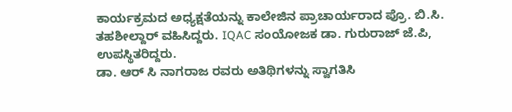ಕಾರ್ಯಕ್ರಮದ ಅಧ್ಯಕ್ಷತೆಯನ್ನು ಕಾಲೇಜಿನ ಪ್ರಾಚಾರ್ಯರಾದ ಪ್ರೊ. ಬಿ.ಸಿ. ತಹಶೀಲ್ದಾರ್ ವಹಿಸಿದ್ದರು. IQAC ಸಂಯೋಜಕ ಡಾ. ಗುರುರಾಜ್ ಜೆ.ಪಿ, ಉಪಸ್ಥಿತರಿದ್ದರು.
ಡಾ. ಆರ್ ಸಿ ನಾಗರಾಜ ರವರು ಅತಿಥಿಗಳನ್ನು ಸ್ವಾಗತಿಸಿ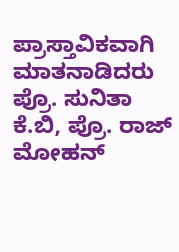ಪ್ರಾಸ್ತಾವಿಕವಾಗಿ ಮಾತನಾಡಿದರು
ಪ್ರೊ. ಸುನಿತಾ ಕೆ.ಬಿ, ಪ್ರೊ. ರಾಜ್ ಮೋಹನ್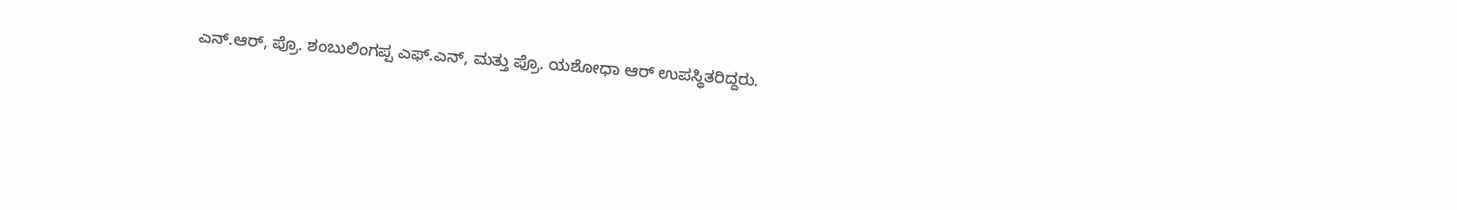ಎನ್.ಆರ್, ಪ್ರೊ. ಶಂಬುಲಿಂಗಪ್ಪ ಎಫ್.ಎನ್, ಮತ್ತು ಪ್ರೊ. ಯಶೋಧಾ ಆರ್ ಉಪಸ್ಥಿತರಿದ್ದರು.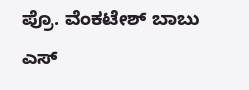ಪ್ರೊ. ವೆಂಕಟೇಶ್ ಬಾಬು ಎಸ್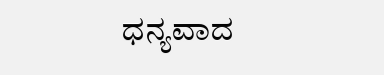ಧನ್ಯವಾದ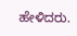ಹೇಳಿದರು.